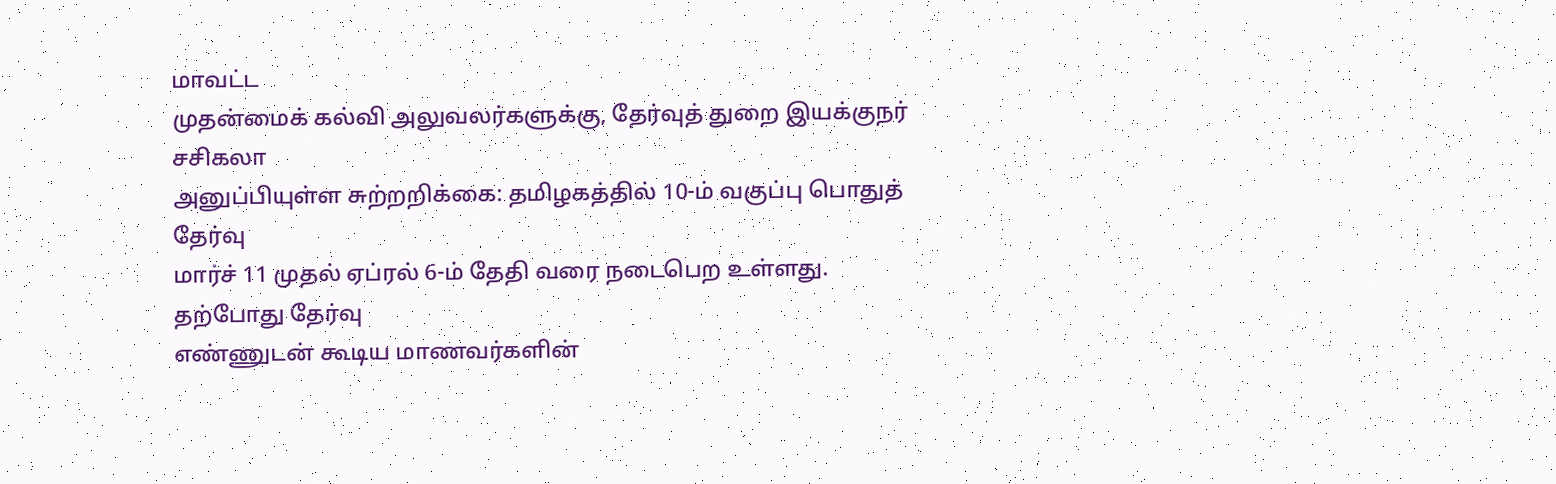மாவட்ட
முதன்மைக் கல்வி அலுவலர்களுக்கு, தேர்வுத் துறை இயக்குநர் சசிகலா
அனுப்பியுள்ள சுற்றறிக்கை: தமிழகத்தில் 10-ம் வகுப்பு பொதுத் தேர்வு
மார்ச் 11 முதல் ஏப்ரல் 6-ம் தேதி வரை நடைபெற உள்ளது. தற்போது தேர்வு
எண்ணுடன் கூடிய மாணவர்களின்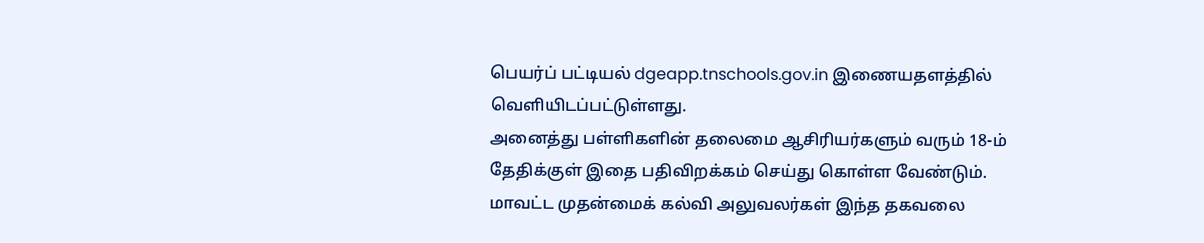பெயர்ப் பட்டியல் dgeapp.tnschools.gov.in இணையதளத்தில் வெளியிடப்பட்டுள்ளது.
அனைத்து பள்ளிகளின் தலைமை ஆசிரியர்களும் வரும் 18-ம் தேதிக்குள் இதை பதிவிறக்கம் செய்து கொள்ள வேண்டும். மாவட்ட முதன்மைக் கல்வி அலுவலர்கள் இந்த தகவலை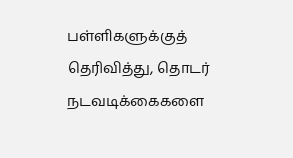பள்ளிகளுக்குத் தெரிவித்து, தொடர் நடவடிக்கைகளை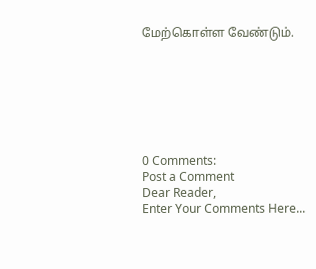மேற்கொள்ள வேண்டும்.







0 Comments:
Post a Comment
Dear Reader,
Enter Your Comments Here...